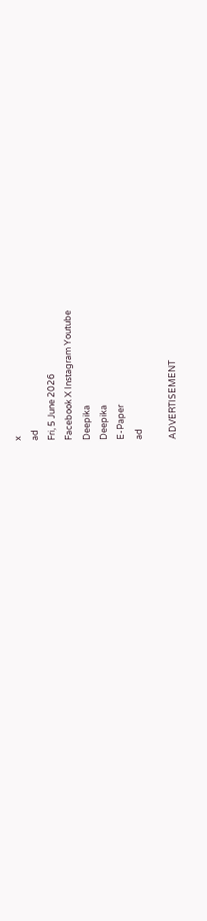x
ad
Fri, 5 June 2026
Facebook X Instagram Youtube
Deepika
Deepika
E-Paper
ad

ADVERTISEMENT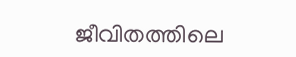ജീവിതത്തിലെ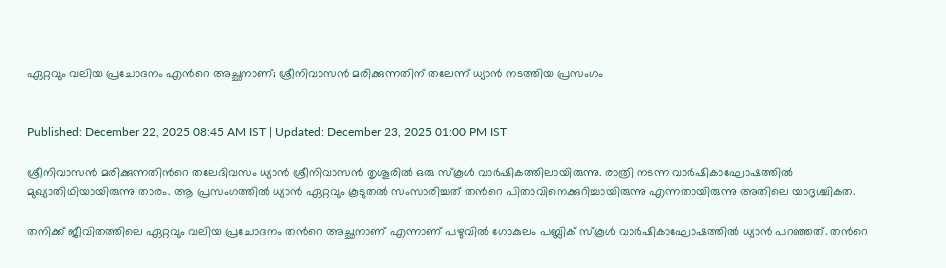ഏറ്റവും വലിയ പ്രചോദനം എന്‍റെ അച്ഛനാണ്; ശ്രീനിവാസൻ മരിക്കുന്നതിന് തലേന്ന് ധ്യാൻ നടത്തിയ പ്രസംഗം


Published: December 22, 2025 08:45 AM IST | Updated: December 23, 2025 01:00 PM IST

ശ്രീനിവാസൻ മരിക്കുന്നതിന്‍റെ തലേദിവസം ധ്യാൻ ശ്രീനിവാസൻ തൃശൂരിൽ ഒരു സ്കൂൾ വാർഷികത്തിലായിരുന്നു. രാത്രി നടന്ന വാർഷികാഘോഷത്തിൽ മുഖ്യാതിഥിയായിരുന്നു താരം. ആ പ്രസംഗത്തിൽ ധ്യാൻ ഏറ്റവും കൂടുതൽ സംസാരിച്ചത് തന്‍റെ പിതാവിനെക്കുറിച്ചായിരുന്നു എന്നതായിരുന്നു അതിലെ യാദൃശ്ചികത.

തനിക്ക് ജീവിതത്തിലെ ഏറ്റവും വലിയ പ്രചോദനം തന്‍റെ അച്ഛനാണ് എന്നാണ് പഴുവിൽ ഗോകുലം പബ്ലിക് സ്കൂൾ വാർഷികാഘോഷത്തിൽ ധ്യാൻ പറഞ്ഞത്. തന്‍റെ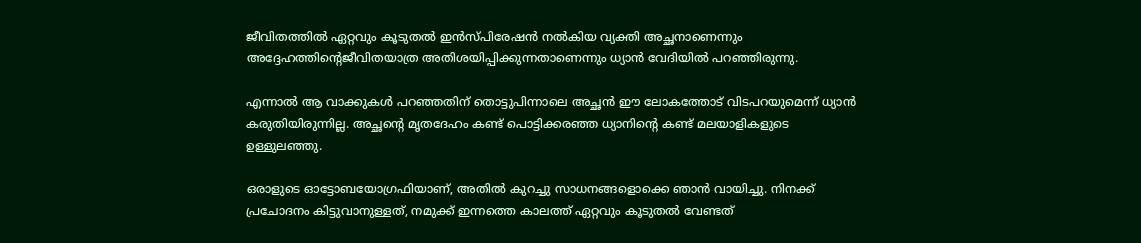ജീവിതത്തിൽ ഏറ്റവും കൂടുതൽ ഇൻസ്പിരേഷൻ നൽകിയ വ്യക്തി അച്ഛനാണെന്നും അദ്ദേഹത്തിന്‍റെജീവിതയാത്ര അതിശയിപ്പിക്കുന്നതാണെന്നും ധ്യാൻ വേദിയിൽ പറഞ്ഞിരുന്നു.

എന്നാൽ ആ വാക്കുകൾ പറഞ്ഞതിന് തൊട്ടുപിന്നാലെ അച്ഛൻ ഈ ലോകത്തോട് വിടപറയുമെന്ന് ധ്യാൻ കരുതിയിരുന്നില്ല. അച്ഛന്‍റെ മൃതദേഹം കണ്ട് പൊട്ടിക്കരഞ്ഞ ധ്യാനിന്‍റെ കണ്ട് മലയാളികളുടെ ഉള്ളുലഞ്ഞു.

ഒരാളുടെ ഓട്ടോബയോഗ്രഫിയാണ്, അതിൽ കുറച്ചു സാധനങ്ങളൊക്കെ ഞാൻ വായിച്ചു. നിനക്ക് പ്രചോദനം കിട്ടുവാനുള്ളത്, നമുക്ക് ഇന്നത്തെ കാലത്ത് ഏറ്റവും കൂടുതൽ വേണ്ടത്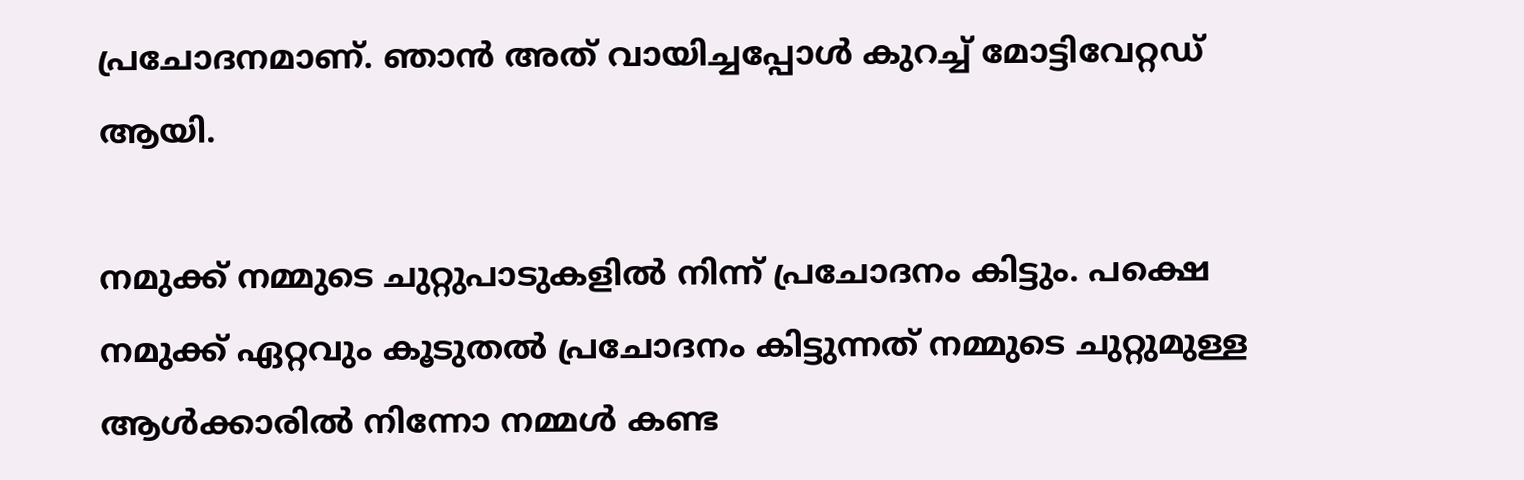പ്രചോദനമാണ്. ഞാൻ അത് വായിച്ചപ്പോൾ കുറച്ച് മോട്ടിവേറ്റഡ് ആയി.

നമുക്ക് നമ്മുടെ ചുറ്റുപാടുകളിൽ നിന്ന് പ്രചോദനം കിട്ടും. പക്ഷെ നമുക്ക് ഏറ്റവും കൂടുതൽ പ്രചോദനം കിട്ടുന്നത് നമ്മുടെ ചുറ്റുമുള്ള ആൾക്കാരിൽ നിന്നോ നമ്മൾ കണ്ട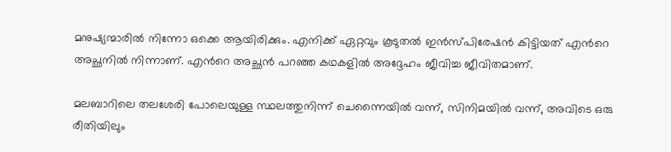മനുഷ്യന്മാരിൽ നിന്നോ ഒക്കെ ആയിരിക്കും. എനിക്ക് ഏറ്റവും കൂടുതൽ ഇൻസ്പിരേഷൻ കിട്ടിയത് എന്‍റെ അച്ഛനിൽ നിന്നാണ്. എന്‍റെ അച്ഛൻ പറഞ്ഞ കഥകളിൽ അദ്ദേഹം ജീവിച്ച ജീവിതമാണ്.

മലബാറിലെ തലശേരി പോലെയുള്ള സ്ഥലത്തുനിന്ന് ചെന്നൈയിൽ വന്ന്, സിനിമയിൽ വന്ന്, അവിടെ ഒരു രീതിയിലും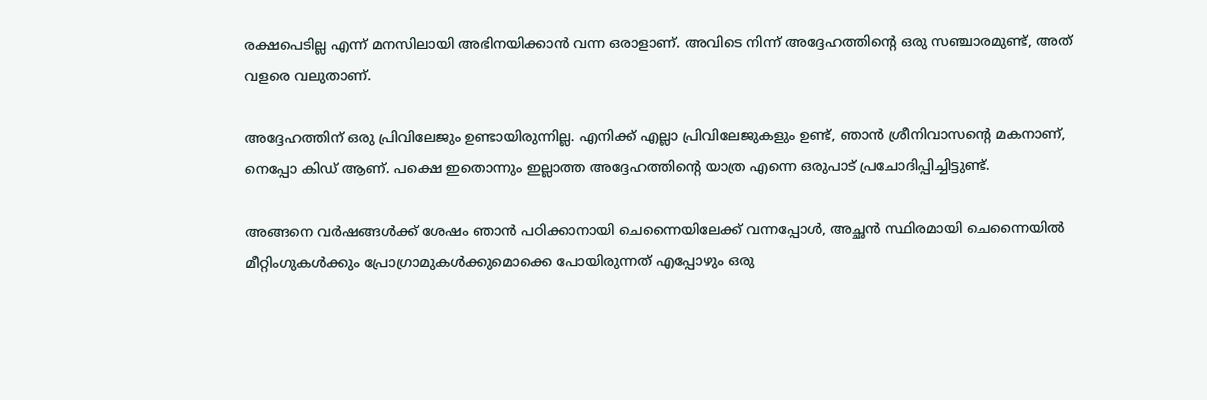രക്ഷപെടില്ല എന്ന് മനസിലായി അഭിനയിക്കാൻ വന്ന ഒരാളാണ്. അവിടെ നിന്ന് അദ്ദേഹത്തിന്‍റെ ഒരു സഞ്ചാരമുണ്ട്, അത് വളരെ വലുതാണ്.

അദ്ദേഹത്തിന് ഒരു പ്രിവിലേജും ഉണ്ടായിരുന്നില്ല. എനിക്ക് എല്ലാ പ്രിവിലേജുകളും ഉണ്ട്, ഞാൻ ശ്രീനിവാസന്‍റെ മകനാണ്, നെപ്പോ കിഡ് ആണ്. പക്ഷെ ഇതൊന്നും ഇല്ലാത്ത അദ്ദേഹത്തിന്‍റെ യാത്ര എന്നെ ഒരുപാട് പ്രചോദിപ്പിച്ചിട്ടുണ്ട്.

അങ്ങനെ വർഷങ്ങൾക്ക് ശേഷം ഞാൻ പഠിക്കാനായി ചെന്നൈയിലേക്ക് വന്നപ്പോൾ, അച്ഛൻ സ്ഥിരമായി ചെന്നൈയിൽ മീറ്റിംഗുകൾക്കും പ്രോഗ്രാമുകൾക്കുമൊക്കെ പോയിരുന്നത് എപ്പോഴും ഒരു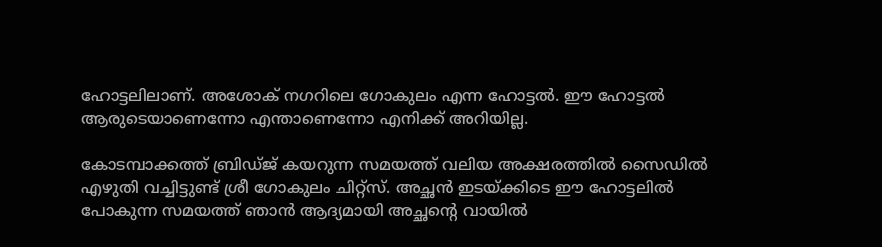ഹോട്ടലിലാണ്. അശോക് നഗറിലെ ഗോകുലം എന്ന ഹോട്ടൽ. ഈ ഹോട്ടൽ ആരുടെയാണെന്നോ എന്താണെന്നോ എനിക്ക് അറിയില്ല.

കോടമ്പാക്കത്ത് ബ്രിഡ്ജ് കയറുന്ന സമയത്ത് വലിയ അക്ഷരത്തിൽ സൈഡിൽ എഴുതി വച്ചിട്ടുണ്ട് ശ്രീ ഗോകുലം ചിറ്റ്‌സ്. അച്ഛൻ ഇടയ്ക്കിടെ ഈ ഹോട്ടലിൽ പോകുന്ന സമയത്ത് ഞാൻ ആദ്യമായി അച്ഛന്‍റെ വായിൽ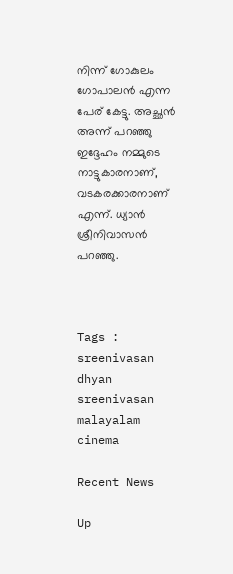നിന്ന് ഗോകുലം ഗോപാലൻ എന്ന പേര് കേട്ടു. അച്ഛൻ അന്ന് പറഞ്ഞു ഇദ്ദേഹം നമ്മുടെ നാട്ടുകാരനാണ്, വടകരക്കാരനാണ് എന്ന്. ധ്യാൻ ശ്രീനിവാസൻ പറഞ്ഞു.



Tags : sreenivasan dhyan sreenivasan malayalam cinema

Recent News

Up